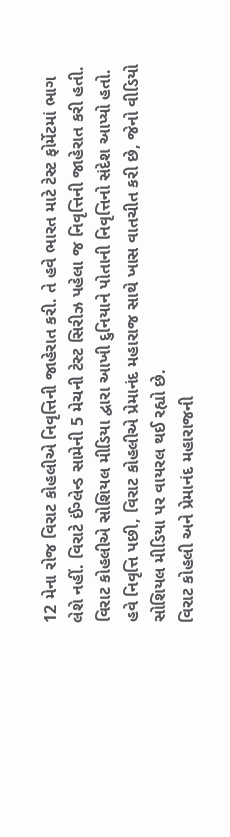12 મેના રોજ વિરાટ કોહલીએ નિવૃત્તિની જાહેરાત કરી. તે હવે ભારત માટે ટેસ્ટ ફોર્મેટમાં ભાગ લેશે નહીં. વિરાટે ઈંગ્લેન્ડ સામેની 5 મેચની ટેસ્ટ સિરીઝ પહેલા જ નિવૃત્તિની જાહેરાત કરી હતી.
વિરાટ કોહલીએ સોશિયલ મીડિયા દ્વારા આખી દુનિયાને પોતાની નિવૃત્તિનો સંદેશ આપ્યો હતો. હવે નિવૃત્તિ પછી, વિરાટ કોહલીએ પ્રેમાનંદ મહારાજ સાથે ખાસ વાતચીત કરી છે, જેનો વીડિયો સોશિયલ મીડિયા પર વાયરલ થઈ રહ્યો છે.
વિરાટ કોહલી અને પ્રેમાનંદ મહારાજની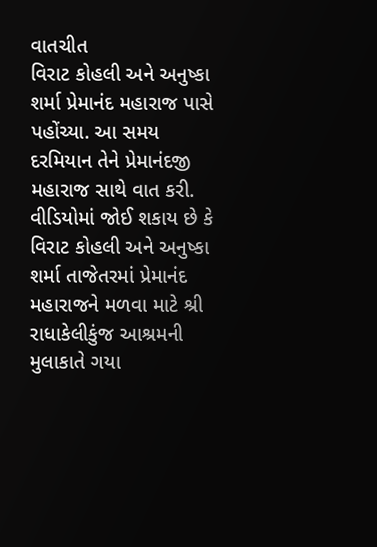વાતચીત
વિરાટ કોહલી અને અનુષ્કા શર્મા પ્રેમાનંદ મહારાજ પાસે પહોંચ્યા. આ સમય દરમિયાન તેને પ્રેમાનંદજી મહારાજ સાથે વાત કરી. વીડિયોમાં જોઈ શકાય છે કે વિરાટ કોહલી અને અનુષ્કા શર્મા તાજેતરમાં પ્રેમાનંદ મહારાજને મળવા માટે શ્રી રાધાકેલીકુંજ આશ્રમની મુલાકાતે ગયા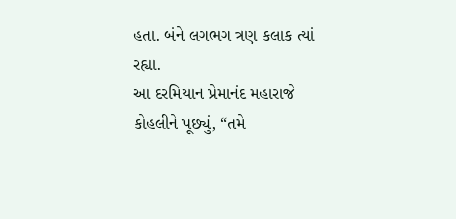હતા. બંને લગભગ ત્રણ કલાક ત્યાં રહ્યા.
આ દરમિયાન પ્રેમાનંદ મહારાજે કોહલીને પૂછ્યું, “તમે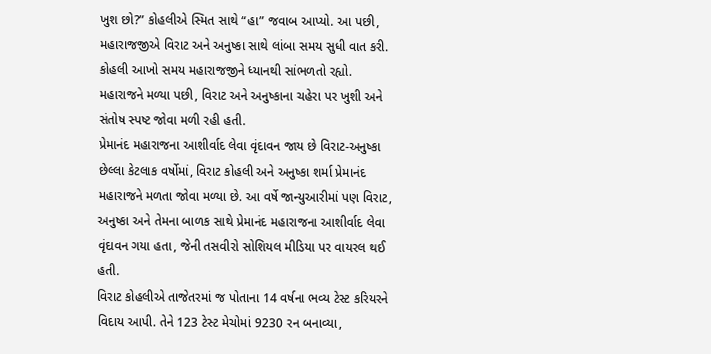ખુશ છો?” કોહલીએ સ્મિત સાથે “હા” જવાબ આપ્યો. આ પછી, મહારાજજીએ વિરાટ અને અનુષ્કા સાથે લાંબા સમય સુધી વાત કરી. કોહલી આખો સમય મહારાજજીને ધ્યાનથી સાંભળતો રહ્યો. મહારાજને મળ્યા પછી, વિરાટ અને અનુષ્કાના ચહેરા પર ખુશી અને સંતોષ સ્પષ્ટ જોવા મળી રહી હતી.
પ્રેમાનંદ મહારાજના આશીર્વાદ લેવા વૃંદાવન જાય છે વિરાટ-અનુષ્કા
છેલ્લા કેટલાક વર્ષોમાં, વિરાટ કોહલી અને અનુષ્કા શર્મા પ્રેમાનંદ મહારાજને મળતા જોવા મળ્યા છે. આ વર્ષે જાન્યુઆરીમાં પણ વિરાટ, અનુષ્કા અને તેમના બાળક સાથે પ્રેમાનંદ મહારાજના આશીર્વાદ લેવા વૃંદાવન ગયા હતા, જેની તસવીરો સોશિયલ મીડિયા પર વાયરલ થઈ હતી.
વિરાટ કોહલીએ તાજેતરમાં જ પોતાના 14 વર્ષના ભવ્ય ટેસ્ટ કરિયરને વિદાય આપી. તેને 123 ટેસ્ટ મેચોમાં 9230 રન બનાવ્યા,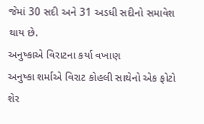જેમાં 30 સદી અને 31 અડધી સદીનો સમાવેશ થાય છે.
અનુષ્કાએ વિરાટના કર્યા વખાણ
અનુષ્કા શર્માએ વિરાટ કોહલી સાથેનો એક ફોટો શેર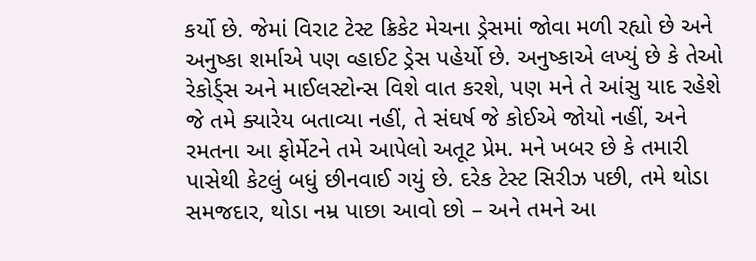કર્યો છે. જેમાં વિરાટ ટેસ્ટ ક્રિકેટ મેચના ડ્રેસમાં જોવા મળી રહ્યો છે અને અનુષ્કા શર્માએ પણ વ્હાઈટ ડ્રેસ પહેર્યો છે. અનુષ્કાએ લખ્યું છે કે તેઓ રેકોર્ડ્સ અને માઈલસ્ટોન્સ વિશે વાત કરશે, પણ મને તે આંસુ યાદ રહેશે જે તમે ક્યારેય બતાવ્યા નહીં, તે સંઘર્ષ જે કોઈએ જોયો નહીં, અને રમતના આ ફોર્મેટને તમે આપેલો અતૂટ પ્રેમ. મને ખબર છે કે તમારી પાસેથી કેટલું બધું છીનવાઈ ગયું છે. દરેક ટેસ્ટ સિરીઝ પછી, તમે થોડા સમજદાર, થોડા નમ્ર પાછા આવો છો – અને તમને આ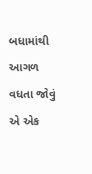બધામાંથી આગળ વધતા જોવું એ એક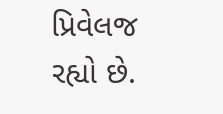પ્રિવેલજ રહ્યો છે.